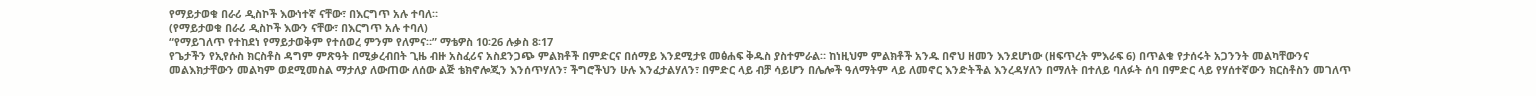የማይታወቁ በራሪ ዲስኮች እውነተኛ ናቸው፣ በእርግጥ አሉ ተባለ።
(የማይታወቁ በራሪ ዲስኮች እውን ናቸው፣ በእርግጥ አሉ ተባለ)
“የማይገለጥ የተከደነ የማይታወቅም የተሰወረ ምንም የለምና።” ማቴዎስ 10፡26 ሉቃስ 8፡17
የጌታችን የኢየሱስ ክርስቶስ ዳግም ምጽዓት በሚቃረብበት ጊዜ ብዙ አስፈሪና አስደንጋጭ ምልክቶች በምድርና በሰማይ እንደሚታዩ መፅሐፍ ቅዱስ ያስተምራል። ከነዚህም ምልክቶች አንዱ በኖህ ዘመን እንደሆነው (ዘፍጥረት ምእራፍ 6) በጥልቁ የታሰሩት አጋንንት መልካቸውንና መልእክታቸውን መልካም ወደሚመስል ማታለያ ለውጠው ለሰው ልጅ ቴክኖሎጂን እንሰጥሃለን፣ ችግሮችህን ሁሉ እንፈታልሃለን፣ በምድር ላይ ብቻ ሳይሆን በሌሎች ዓለማትም ላይ ለመኖር እንድትችል እንረዳሃለን በማለት በተለይ ባለፉት ሰባ በምድር ላይ የሃሰተኛውን ክርስቶስን መገለጥ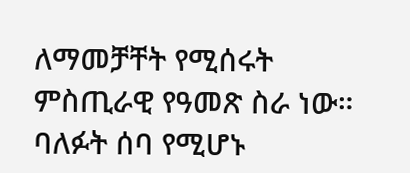ለማመቻቸት የሚሰሩት ምስጢራዊ የዓመጽ ስራ ነው። ባለፉት ሰባ የሚሆኑ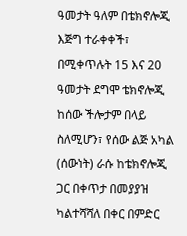ዓመታት ዓለም በቴክኖሎጂ እጅግ ተራቀቀች፣ በሚቀጥሉት 15 እና 20 ዓመታት ደግሞ ቴክኖሎጂ ከሰው ችሎታም በላይ ስለሚሆን፣ የሰው ልጅ አካል (ሰውነት) ራሱ ከቴክኖሎጂ ጋር በቀጥታ በመያያዝ ካልተሻሻለ በቀር በምድር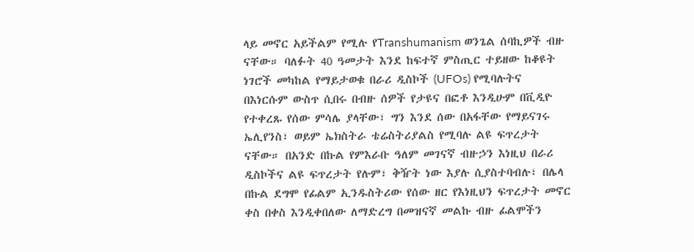ላይ መኖር አይችልም የሚሉ የTranshumanism ወንጌል ሰባኪዎች ብዙ ናቸው። ባለፉት 40 ዓመታት እንደ ከፍተኛ ምስጢር ተይዘው ከቆዩት ነገሮች መካከል የማይታወቁ በራሪ ዲስኮች (UFOs) የሚባሉትና በእነርሱም ውስጥ ሲበሩ በብዙ ሰዎች የታዩና በፎቶ እንዲሁም በቪዲዮ የተቀረጹ የሰው ምሳሌ ያላቸው፣ ግን እንደ ሰው በአፋቸው የማይናገሩ ኤሊየንስ፣ ወይም ኤክስትራ ቴሬስትሪያልስ የሚባሉ ልዩ ፍጥረታት ናቸው። በአንድ በኩል የምእራቡ ዓለም መገናኛ ብዙኃን እነዚህ በራሪ ዲስኮችና ልዩ ፍጥረታት የሉም፣ ቅዥት ነው እያሉ ሲያስተባብሉ፣ በሌላ በኩል ደግሞ የፊልም ኢንዱስትሪው የሰው ዘር የእነዚህን ፍጥረታት መኖር ቀስ በቀስ እንዲቀበለው ለማድረግ በመዝናኛ መልኩ ብዙ ፊልሞችን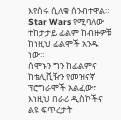እየሰሩ ሲለቁ ሰንብተዋል። Star Wars የሚባለው ተከታታይ ፊልም ከብዙዎቹ ከነዚህ ፊልሞች አንዱ ነው።
ሰሞኑን ግን ከፊልምና ከቴሊቪዥን የመዝናኛ ፕሮግራሞች አልፈው፣ እነዚህ በራሪ ዲስኮችና ልዩ ፍጥረታት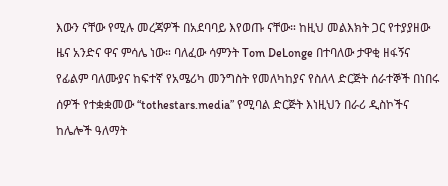እውን ናቸው የሚሉ መረጃዎች በአደባባይ እየወጡ ናቸው። ከዚህ መልእክት ጋር የተያያዘው ዜና አንድና ዋና ምሳሌ ነው። ባለፈው ሳምንት Tom DeLonge በተባለው ታዋቂ ዘፋኝና የፊልም ባለሙያና ከፍተኛ የአሜሪካ መንግስት የመለካከያና የስለላ ድርጅት ሰራተኞች በነበሩ ሰዎች የተቋቋመው “tothestars.media” የሚባል ድርጅት እነዚህን በራሪ ዲስኮችና ከሌሎች ዓለማት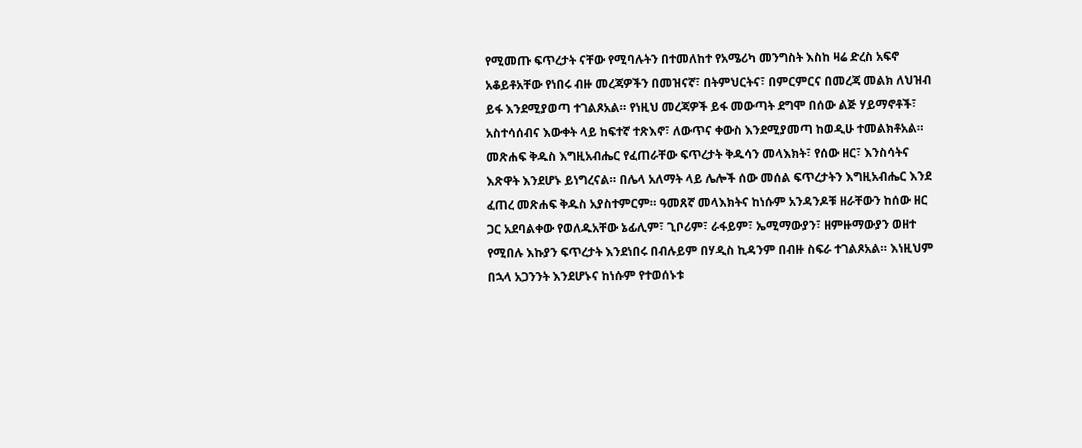የሚመጡ ፍጥረታት ናቸው የሚባሉትን በተመለከተ የአሜሪካ መንግስት እስከ ዛሬ ድረስ አፍኖ አቆይቶአቸው የነበሩ ብዙ መረጃዎችን በመዝናኛ፣ በትምህርትና፣ በምርምርና በመረጃ መልክ ለህዝብ ይፋ እንደሚያወጣ ተገልጾአል። የነዚህ መረጃዎች ይፋ መውጣት ደግሞ በሰው ልጅ ሃይማኖቶች፣ አስተሳሰብና እውቀት ላይ ከፍተኛ ተጽእኖ፣ ለውጥና ቀውስ እንደሚያመጣ ከወዲሁ ተመልክቶአል። መጽሐፍ ቅዱስ እግዚአብሔር የፈጠራቸው ፍጥረታት ቅዱሳን መላእክት፣ የሰው ዘር፣ እንስሳትና እጽዋት እንደሆኑ ይነግረናል። በሌላ አለማት ላይ ሌሎች ሰው መሰል ፍጥረታትን እግዚአብሔር እንደ ፈጠረ መጽሐፍ ቅዱስ አያስተምርም። ዓመጸኛ መላእክትና ከነሱም አንዳንዶቹ ዘራቸውን ከሰው ዘር ጋር አደባልቀው የወለዱአቸው ኔፊሊም፣ ጊቦሪም፣ ራፋይም፣ ኤሚማውያን፣ ዘምዙማውያን ወዘተ የሚበሉ እኩያን ፍጥረታት እንደነበሩ በብሉይም በሃዲስ ኪዳንም በብዙ ስፍራ ተገልጾአል። እነዚህም በኋላ አጋንንት እንደሆኑና ከነሱም የተወሰኑቱ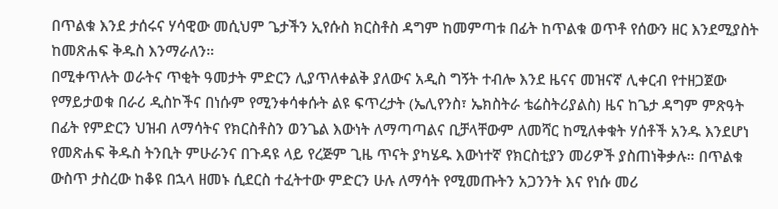በጥልቁ እንደ ታሰሩና ሃሳዊው መሲህም ጌታችን ኢየሱስ ክርስቶስ ዳግም ከመምጣቱ በፊት ከጥልቁ ወጥቶ የሰውን ዘር እንደሚያስት ከመጽሐፍ ቅዱስ እንማራለን።
በሚቀጥሉት ወራትና ጥቂት ዓመታት ምድርን ሊያጥለቀልቅ ያለውና አዲስ ግኝት ተብሎ እንደ ዜናና መዝናኛ ሊቀርብ የተዘጋጀው የማይታወቁ በራሪ ዲስኮችና በነሱም የሚንቀሳቀሱት ልዩ ፍጥረታት (ኤሊየንስ፣ ኤክስትራ ቴሬስትሪያልስ) ዜና ከጌታ ዳግም ምጽዓት በፊት የምድርን ህዝብ ለማሳትና የክርስቶስን ወንጌል እውነት ለማጣጣልና ቢቻላቸውም ለመሻር ከሚለቀቁት ሃሰቶች አንዱ እንደሆነ የመጽሐፍ ቅዱስ ትንቢት ምሁራንና በጉዳዩ ላይ የረጅም ጊዜ ጥናት ያካሄዱ እውነተኛ የክርስቲያን መሪዎች ያስጠነቅቃሉ። በጥልቁ ውስጥ ታስረው ከቆዩ በኋላ ዘመኑ ሲደርስ ተፈትተው ምድርን ሁሉ ለማሳት የሚመጡትን አጋንንት እና የነሱ መሪ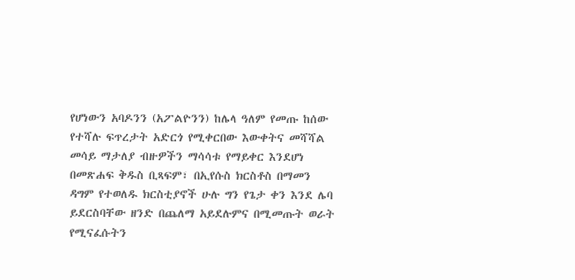የሆነውን አባዶንን (አፖልዮንን) ከሌላ ዓለም የመጡ ከሰው የተሻሉ ፍጥረታት አድርጎ የሚቀርበው እውቀትና መሻሻል መሳይ ማታለያ ብዙዎችን ማሳሳቱ የማይቀር እንደሆነ በመጽሐፍ ቅዱስ ቢጻፍም፣ በኢየሱስ ክርስቶስ በማመን ዳግም የተወለዱ ክርስቲያኖች ሁሉ ግን የጌታ ቀን እንደ ሌባ ይደርስባቸው ዘንድ በጨለማ አይደሉምና በሚመጡት ወራት የሚናፈሱትን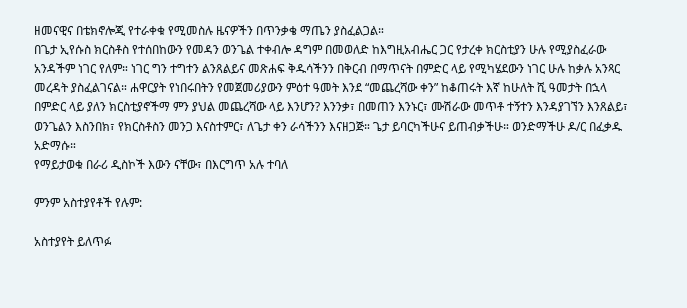ዘመናዊና በቴክኖሎጂ የተራቀቁ የሚመስሉ ዜናዎችን በጥንቃቄ ማጤን ያስፈልጋል።
በጌታ ኢየሱስ ክርስቶስ የተሰበከውን የመዳን ወንጌል ተቀብሎ ዳግም በመወለድ ከእግዚአብሔር ጋር የታረቀ ክርስቲያን ሁሉ የሚያስፈራው አንዳችም ነገር የለም። ነገር ግን ተግተን ልንጸልይና መጽሐፍ ቅዱሳችንን በቅርብ በማጥናት በምድር ላይ የሚካሄደውን ነገር ሁሉ ከቃሉ አንጻር መረዳት ያስፈልገናል። ሐዋርያት የነበሩበትን የመጀመሪያውን ምዕተ ዓመት እንደ “መጨረሻው ቀን” ከቆጠሩት እኛ ከሁለት ሺ ዓመታት በኋላ በምድር ላይ ያለን ክርስቲያኖችማ ምን ያህል መጨረሻው ላይ እንሆን? እንንቃ፣ በመጠን እንኑር፣ ሙሽራው መጥቶ ተኝተን እንዳያገኘን እንጸልይ፣ ወንጌልን እስንበክ፣ የክርስቶስን መንጋ እናስተምር፣ ለጌታ ቀን ራሳችንን እናዘጋጅ። ጌታ ይባርካችሁና ይጠብቃችሁ። ወንድማችሁ ዶ/ር በፈቃዱ አድማሱ።
የማይታወቁ በራሪ ዲስኮች እውን ናቸው፣ በእርግጥ አሉ ተባለ

ምንም አስተያየቶች የሉም:

አስተያየት ይለጥፉ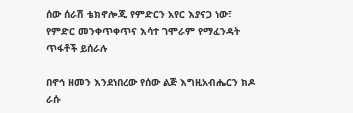ሰው ሰራሽ ቴክኖሎጂ የምድርን አየር እያናጋ ነው፣ የምድር መንቀጥቀጥና እሳተ ገሞራም የማፈንዳት ጥፋቶች ይሰራሉ

በኖኅ ዘመን እንደነበረው የሰው ልጅ እግዚአብሔርን ክዶ ራሱ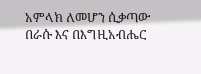አምላክ ለመሆን ሲቃጣው በራሱ እና በእግዚአብሔር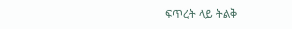ፍጥረት ላይ ትልቅ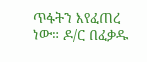ጥፋትን እየፈጠረ ነው። ዶ/ር በፈቃዱ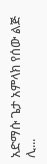አድማሱ ጌታ አምላክ የሰው ልጅ ሊ...